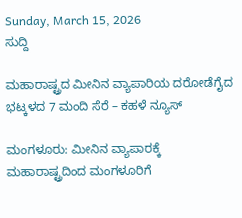Sunday, March 15, 2026
ಸುದ್ದಿ

ಮಹಾರಾಷ್ಟ್ರದ ಮೀನಿನ ವ್ಯಾಪಾರಿಯ ದರೋಡೆಗೈದ ಭಟ್ಕಳದ 7 ಮಂದಿ ಸೆರೆ – ಕಹಳೆ ನ್ಯೂಸ್

ಮಂಗಳೂರು: ಮೀನಿನ ವ್ಯಾಪಾರಕ್ಕೆ ಮಹಾರಾಷ್ಟ್ರದಿಂದ ಮಂಗಳೂರಿಗೆ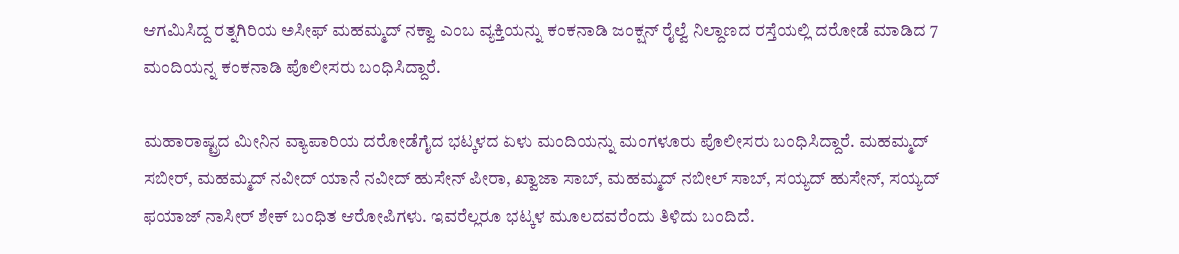ಆಗಮಿಸಿದ್ದ ರತ್ನಗಿರಿಯ ಅಸೀಫ್ ಮಹಮ್ಮದ್ ನಕ್ವಾ ಎಂಬ ವ್ಯಕ್ತಿಯನ್ನು ಕಂಕನಾಡಿ ಜಂಕ್ಷನ್ ರೈಲ್ವೆ ನಿಲ್ದಾಣದ ರಸ್ತೆಯಲ್ಲಿ ದರೋಡೆ ಮಾಡಿದ 7 ಮಂದಿಯನ್ನ ಕಂಕನಾಡಿ ಪೊಲೀಸರು ಬಂಧಿಸಿದ್ದಾರೆ.

ಮಹಾರಾಷ್ಟ್ರದ ಮೀನಿನ ವ್ಯಾಪಾರಿಯ ದರೋಡೆಗೈದ ಭಟ್ಕಳದ ಏಳು ಮಂದಿಯನ್ನು ಮಂಗಳೂರು ಪೊಲೀಸರು ಬಂಧಿಸಿದ್ದಾರೆ. ಮಹಮ್ಮದ್ ಸಬೀರ್, ಮಹಮ್ಮದ್ ನವೀದ್ ಯಾನೆ ನವೀದ್ ಹುಸೇನ್ ಪೀರಾ, ಖ್ವಾಜಾ ಸಾಬ್, ಮಹಮ್ಮದ್ ನಬೀಲ್ ಸಾಬ್, ಸಯ್ಯದ್ ಹುಸೇನ್, ಸಯ್ಯದ್ ಫಯಾಜ್ ನಾಸೀರ್ ಶೇಕ್ ಬಂಧಿತ ಆರೋಪಿಗಳು. ಇವರೆಲ್ಲರೂ ಭಟ್ಕಳ ಮೂಲದವರೆಂದು ತಿಳಿದು ಬಂದಿದೆ.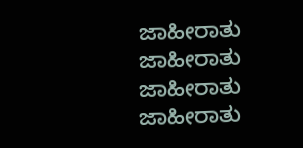ಜಾಹೀರಾತು
ಜಾಹೀರಾತು
ಜಾಹೀರಾತು
ಜಾಹೀರಾತು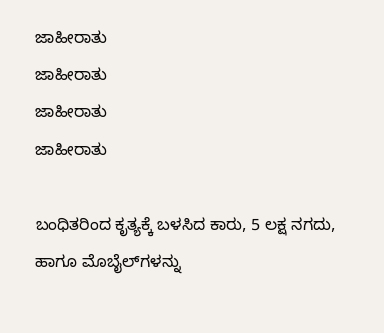ಜಾಹೀರಾತು
ಜಾಹೀರಾತು
ಜಾಹೀರಾತು
ಜಾಹೀರಾತು

ಬಂಧಿತರಿಂದ ಕೃತ್ಯಕ್ಕೆ ಬಳಸಿದ ಕಾರು, 5 ಲಕ್ಷ ನಗದು, ಹಾಗೂ ಮೊಬೈಲ್‍ಗಳನ್ನು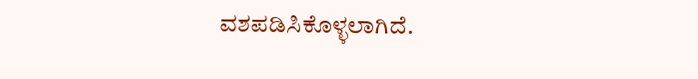ವಶಪಡಿಸಿಕೊಳ್ಳಲಾಗಿದೆ.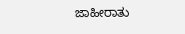ಜಾಹೀರಾತು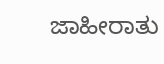ಜಾಹೀರಾತು